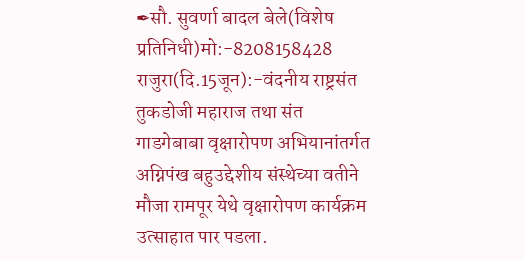✒सौ. सुवर्णा बादल बेले(विशेष प्रतिनिधी)मो:-8208158428
राजुरा(दि.15जून):-वंदनीय राष्ट्रसंत तुकडोजी महाराज तथा संत गाडगेबाबा वृक्षारोपण अभियानांतर्गत अग्निपंख बहुउद्देशीय संस्थेच्या वतीने मौजा रामपूर येथे वृक्षारोपण कार्यक्रम उत्साहात पार पडला.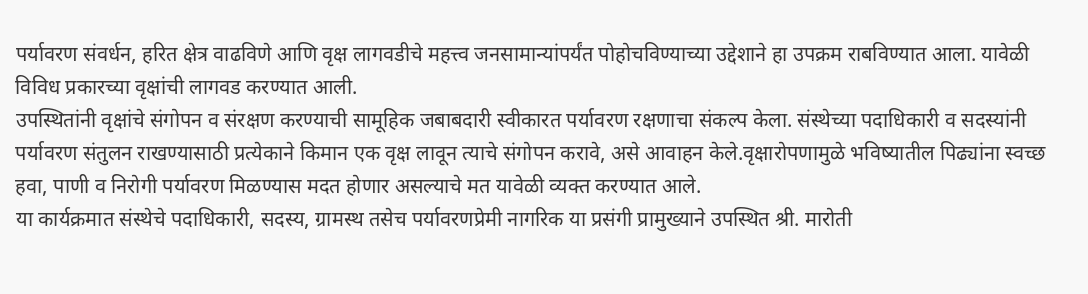पर्यावरण संवर्धन, हरित क्षेत्र वाढविणे आणि वृक्ष लागवडीचे महत्त्व जनसामान्यांपर्यंत पोहोचविण्याच्या उद्देशाने हा उपक्रम राबविण्यात आला. यावेळी विविध प्रकारच्या वृक्षांची लागवड करण्यात आली.
उपस्थितांनी वृक्षांचे संगोपन व संरक्षण करण्याची सामूहिक जबाबदारी स्वीकारत पर्यावरण रक्षणाचा संकल्प केला. संस्थेच्या पदाधिकारी व सदस्यांनी पर्यावरण संतुलन राखण्यासाठी प्रत्येकाने किमान एक वृक्ष लावून त्याचे संगोपन करावे, असे आवाहन केले.वृक्षारोपणामुळे भविष्यातील पिढ्यांना स्वच्छ हवा, पाणी व निरोगी पर्यावरण मिळण्यास मदत होणार असल्याचे मत यावेळी व्यक्त करण्यात आले.
या कार्यक्रमात संस्थेचे पदाधिकारी, सदस्य, ग्रामस्थ तसेच पर्यावरणप्रेमी नागरिक या प्रसंगी प्रामुख्याने उपस्थित श्री. मारोती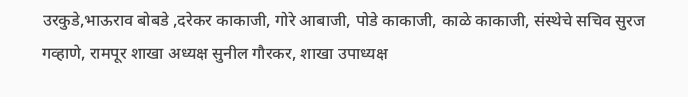उरकुडे,भाऊराव बोबडे ,दरेकर काकाजी, गोरे आबाजी, पोडे काकाजी, काळे काकाजी, संस्थेचे सचिव सुरज गव्हाणे, रामपूर शाखा अध्यक्ष सुनील गौरकर, शाखा उपाध्यक्ष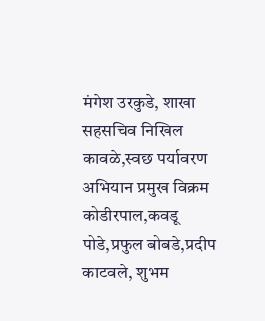मंगेश उरकुडे, शाखा सहसचिव निखिल कावळे,स्वछ पर्यावरण अभियान प्रमुख विक्रम कोडीरपाल,कवडू पोडे,प्रफुल बोबडे,प्रदीप काटवले, शुभम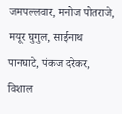जमपल्लवार, मनोज पोतराजे, मयूर घुगुल, साईनाथ पानघाटे, पंकज दरेकर, विशाल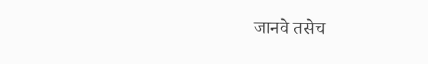जानवे तसेच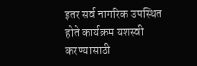इतर सर्व नागरिक उपस्थित होते कार्यक्रम यशस्वी करण्यासाठी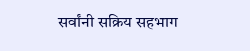सर्वांनी सक्रिय सहभाग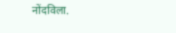नोंदविला.